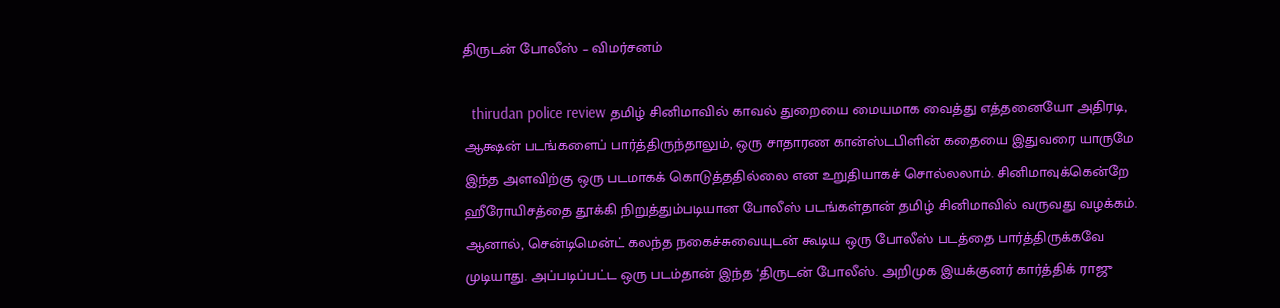திருடன் போலீஸ் – விமர்சனம்

  thirudan police review தமிழ் சினிமாவில் காவல் துறையை மையமாக வைத்து எத்தனையோ அதிரடி, ஆக்ஷன் படங்களைப் பார்த்திருந்தாலும், ஒரு சாதாரண கான்ஸ்டபிளின் கதையை இதுவரை யாருமே இந்த அளவிற்கு ஒரு படமாகக் கொடுத்ததில்லை என உறுதியாகச் சொல்லலாம். சினிமாவுக்கென்றே ஹீரோயிசத்தை தூக்கி நிறுத்தும்படியான போலீஸ் படங்கள்தான் தமிழ் சினிமாவில் வருவது வழக்கம். ஆனால், சென்டிமென்ட் கலந்த நகைச்சுவையுடன் கூடிய ஒரு போலீஸ் படத்தை பார்த்திருக்கவே முடியாது. அப்படிப்பட்ட ஒரு படம்தான் இந்த ‘திருடன் போலீஸ். அறிமுக இயக்குனர் கார்த்திக் ராஜு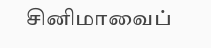சினிமாவைப்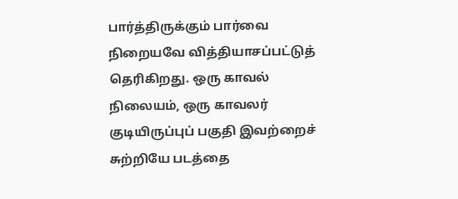பார்த்திருக்கும் பார்வை நிறையவே வித்தியாசப்பட்டுத் தெரிகிறது. ஒரு காவல் நிலையம், ஒரு காவலர் குடியிருப்புப் பகுதி இவற்றைச் சுற்றியே படத்தை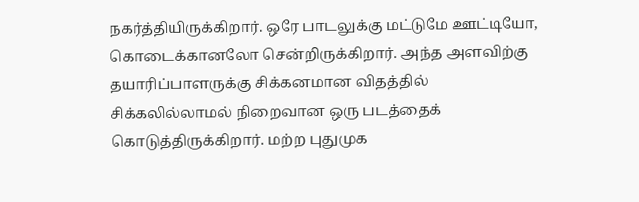நகர்த்தியிருக்கிறார். ஒரே பாடலுக்கு மட்டுமே ஊட்டியோ, கொடைக்கானலோ சென்றிருக்கிறார். அந்த அளவிற்கு தயாரிப்பாளருக்கு சிக்கனமான விதத்தில் சிக்கலில்லாமல் நிறைவான ஒரு படத்தைக் கொடுத்திருக்கிறார். மற்ற புதுமுக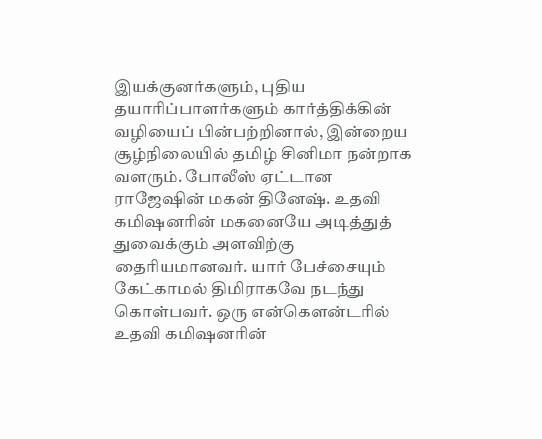இயக்குனர்களும், புதிய தயாரிப்பாளர்களும் கார்த்திக்கின் வழியைப் பின்பற்றினால், இன்றைய சூழ்நிலையில் தமிழ் சினிமா நன்றாக வளரும். போலீஸ் ஏட்டான ராஜேஷின் மகன் தினேஷ். உதவி கமிஷனரின் மகனையே அடித்துத் துவைக்கும் அளவிற்கு தைரியமானவர். யார் பேச்சையும் கேட்காமல் திமிராகவே நடந்து கொள்பவர். ஒரு என்கௌன்டரில் உதவி கமிஷனரின்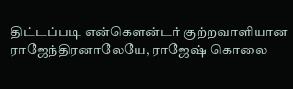திட்டப்படி என்கௌன்டர் குற்றவாளியான ராஜேந்திரனாலேயே, ராஜேஷ் கொலை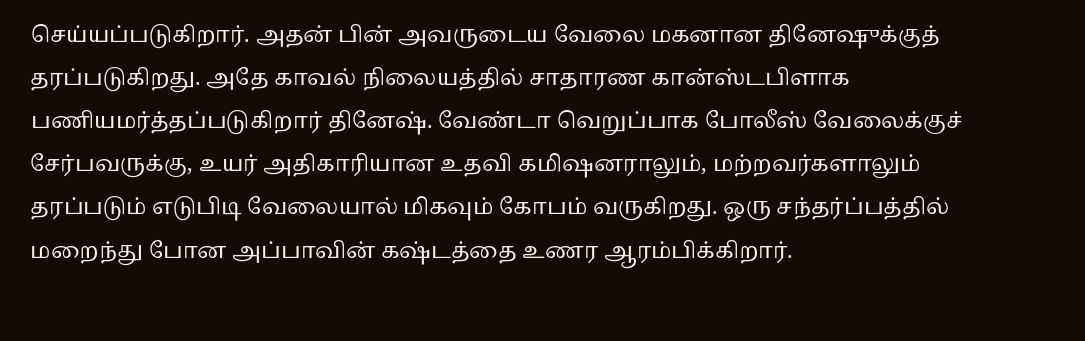செய்யப்படுகிறார். அதன் பின் அவருடைய வேலை மகனான தினேஷுக்குத் தரப்படுகிறது. அதே காவல் நிலையத்தில் சாதாரண கான்ஸ்டபிளாக பணியமர்த்தப்படுகிறார் தினேஷ். வேண்டா வெறுப்பாக போலீஸ் வேலைக்குச் சேர்பவருக்கு, உயர் அதிகாரியான உதவி கமிஷனராலும், மற்றவர்களாலும் தரப்படும் எடுபிடி வேலையால் மிகவும் கோபம் வருகிறது. ஒரு சந்தர்ப்பத்தில் மறைந்து போன அப்பாவின் கஷ்டத்தை உணர ஆரம்பிக்கிறார்.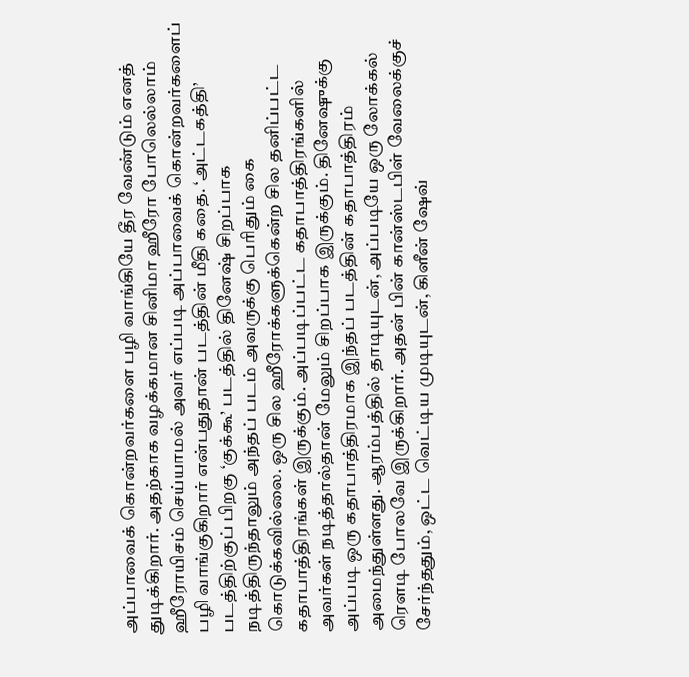அப்பாவைக் கொன்றவர்களை பழி வாங்கியே தீர வேண்டும் எனத் துடிக்கிறார். அதற்காக வழக்கமான சினிமா ஹீரோ போலெல்லாம் ஹீரோயிசம் செய்யாமல் அவர் எப்படி அப்பாவைக் கொன்றவர்களைப் பழி வாங்குகிறார் என்பதுதான் படத்தின் மீதி கதை. ‘அட்டகத்தி’ படத்திற்குப் பிறகு ‘குக்கூ’ படத்தில் தினேஷ் சிறப்பாக நடித்திருந்தாலும் அந்தப் படம் அவருக்கு பெரிதும் கை கொடுக்கவில்லை. ஒரு சில ஹீரோக்களுக்கென்ற சில தனிப்பட்ட கதாபாத்திரங்கள் இருக்கும். அப்படிப்பட்ட கதாபாத்திரங்களில் அவர்கள் நடித்தால்தான் மேலும் சிறப்பாக இருக்கும். தினேஷுக்கு அப்படி ஒரு கதாபாத்திரமாக இந்தப் படத்தின் கதாபாத்திரம் அமைந்துள்ளது. ஆரம்பத்தில் தாடியுடன், அப்படியே ஒரு லோக்கல் ரௌடி போலவே இருக்கிறார். அதன் பின் கான்ஸ்டபிள் வேலைக்குச் சேர்ந்ததும், ஒட்ட வெட்டிய முடியுடன், கிளீன் ஷேவ்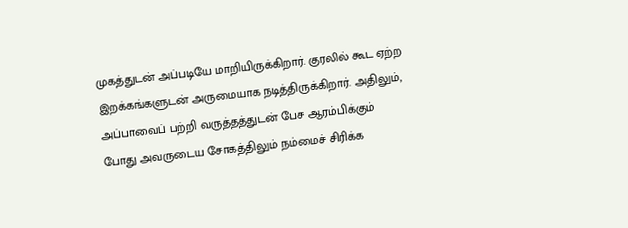முகத்துடன் அப்படியே மாறியிருக்கிறார். குரலில் கூட ஏற்ற இறக்கங்களுடன் அருமையாக நடித்திருக்கிறார். அதிலும், அப்பாவைப் பற்றி வருத்தத்துடன் பேச ஆரம்பிக்கும் போது அவருடைய சோகத்திலும் நம்மைச் சிரிக்க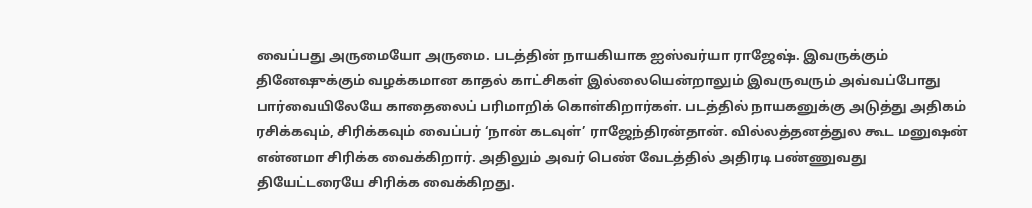வைப்பது அருமையோ அருமை. படத்தின் நாயகியாக ஐஸ்வர்யா ராஜேஷ். இவருக்கும் தினேஷுக்கும் வழக்கமான காதல் காட்சிகள் இல்லையென்றாலும் இவருவரும் அவ்வப்போது பார்வையிலேயே காதைலைப் பரிமாறிக் கொள்கிறார்கள். படத்தில் நாயகனுக்கு அடுத்து அதிகம் ரசிக்கவும், சிரிக்கவும் வைப்பர் ‘நான் கடவுள்’ ராஜேந்திரன்தான். வில்லத்தனத்துல கூட மனுஷன் என்னமா சிரிக்க வைக்கிறார். அதிலும் அவர் பெண் வேடத்தில் அதிரடி பண்ணுவது தியேட்டரையே சிரிக்க வைக்கிறது.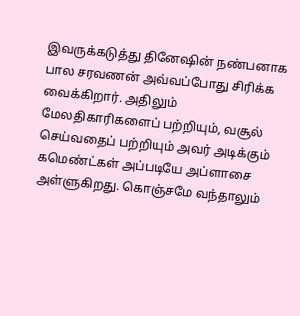இவருக்கடுத்து தினேஷின் நண்பனாக பால சரவணன் அவ்வப்போது சிரிக்க வைக்கிறார். அதிலும் மேலதிகாரிகளைப் பற்றியும், வசூல் செய்வதைப் பற்றியும் அவர் அடிக்கும் கமெண்ட்கள் அப்படியே அப்ளாசை அள்ளுகிறது. கொஞ்சமே வந்தாலும்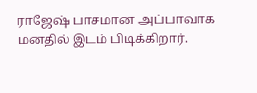ராஜேஷ் பாசமான அப்பாவாக மனதில் இடம் பிடிக்கிறார்.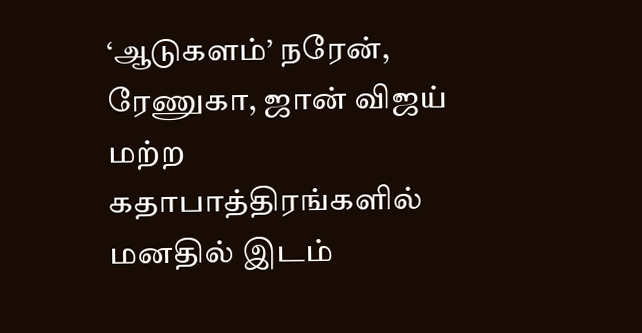‘ஆடுகளம்’ நரேன், ரேணுகா, ஜான் விஜய் மற்ற கதாபாத்திரங்களில் மனதில் இடம்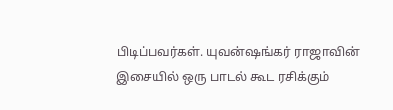பிடிப்பவர்கள். யுவன்ஷங்கர் ராஜாவின் இசையில் ஒரு பாடல் கூட ரசிக்கும்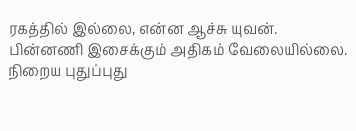ரகத்தில் இல்லை, என்ன ஆச்சு யுவன். பின்னணி இசைக்கும் அதிகம் வேலையில்லை. நிறைய புதுப்புது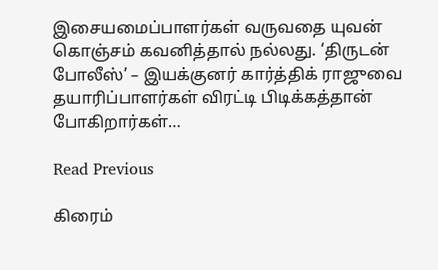இசையமைப்பாளர்கள் வருவதை யுவன் கொஞ்சம் கவனித்தால் நல்லது. ‘திருடன் போலீஸ்’ – இயக்குனர் கார்த்திக் ராஜுவை தயாரிப்பாளர்கள் விரட்டி பிடிக்கத்தான் போகிறார்கள்…

Read Previous

கிரைம்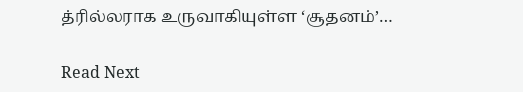த்ரில்லராக உருவாகியுள்ள ‘சூதனம்’…

Read Next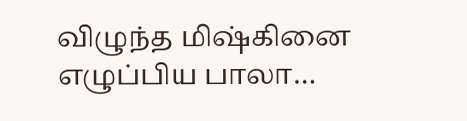விழுந்த மிஷ்கினை எழுப்பிய பாலா…